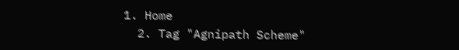1. Home
  2. Tag "Agnipath Scheme"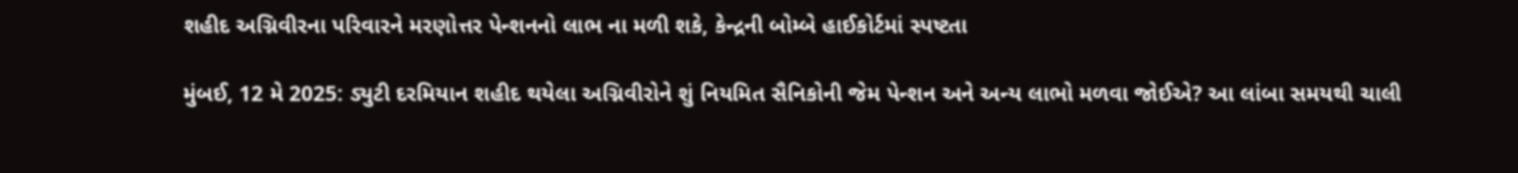શહીદ અગ્નિવીરના પરિવારને મરણોત્તર પેન્શનનો લાભ ના મળી શકે, કેન્દ્રની બોમ્બે હાઈકોર્ટમાં સ્પષ્ટતા

મુંબઈ, 12 મે 2025: ડ્યુટી દરમિયાન શહીદ થયેલા અગ્નિવીરોને શું નિયમિત સૈનિકોની જેમ પેન્શન અને અન્ય લાભો મળવા જોઈએ? આ લાંબા સમયથી ચાલી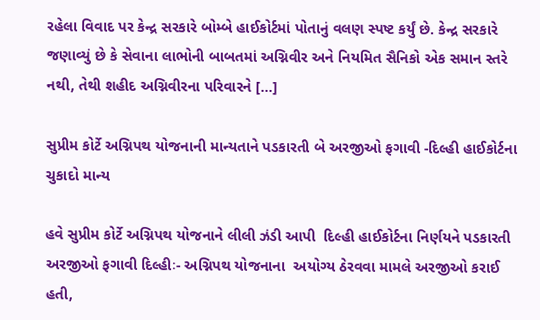રહેલા વિવાદ પર કેન્દ્ર સરકારે બોમ્બે હાઈકોર્ટમાં પોતાનું વલણ સ્પષ્ટ કર્યું છે. કેન્દ્ર સરકારે જણાવ્યું છે કે સેવાના લાભોની બાબતમાં અગ્નિવીર અને નિયમિત સૈનિકો એક સમાન સ્તરે નથી, તેથી શહીદ અગ્નિવીરના પરિવારને […]

સુપ્રીમ કોર્ટે અગ્નિપથ યોજનાની માન્યતાને પડકારતી બે અરજીઓ ફગાવી -દિલ્હી હાઈકોર્ટના ચુકાદો માન્ય

હવે સુપ્રીમ કોર્ટે અગ્નિપથ યોજનાને લીલી ઝંડી આપી  દિલ્હી હાઈકોર્ટના નિર્ણયને પડકારતી અરજીઓ ફગાવી દિલ્હીઃ- અગ્નિપથ યોજનાના  અયોગ્ય ઠેરવવા મામલે અરજીઓ કરાઈ હતી,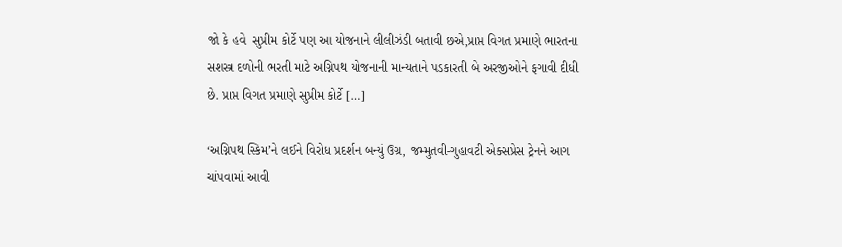જો કે હવે  સુપ્રીમ કોર્ટે પણ આ યોજનાને લીલીઝંડી બતાવી છએ,પ્રાપ્ત વિગત પ્રમાણે ભારતના સશસ્ત્ર દળોની ભરતી માટે અગ્નિપથ યોજનાની માન્યતાને પડકારતી બે અરજીઓને ફગાવી દીધી છે. પ્રાપ્ત વિગત પ્રમાણે સુપ્રીમ કોર્ટે […]

‘અગ્નિપથ સ્કિમ’ને લઈને વિરોધ પ્રદર્શન બન્યું ઉગ્ર, જમ્મુતવી-ગુહાવટી એક્સપ્રેસ ટ્રેનને આગ ચાંપવામાં આવી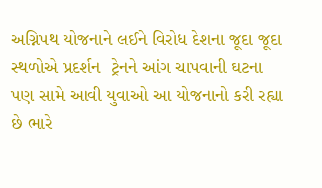અગ્નિપથ યોજનાને લઈને વિરોધ દેશના જૂદા જૂદા સ્થળોએ પ્રદર્શન  ટ્રેનને આંગ ચાપવાની ઘટના પણ સામે આવી યુવાઓ આ યોજનાનો કરી રહ્યા છે ભારે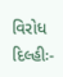વિરોધ   દિલ્હીઃ-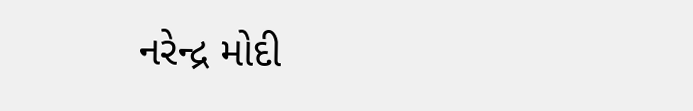નરેન્દ્ર મોદી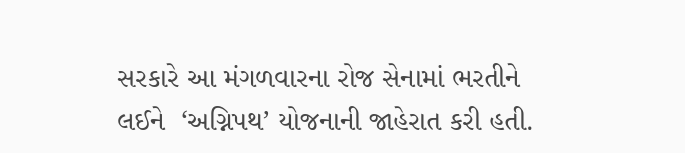સરકારે આ મંગળવારના રોજ સેનામાં ભરતીને લઈને  ‘અગ્નિપથ’ યોજનાની જાહેરાત કરી હતી.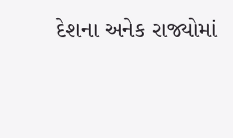દેશના અનેક રાજ્યોમાં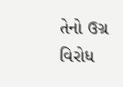તેનો ઉગ્ર વિરોધ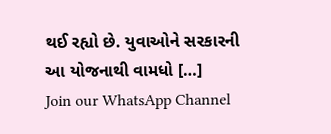થઈ રહ્યો છે. યુવાઓને સરકારની આ યોજનાથી વામધો […]
Join our WhatsApp Channel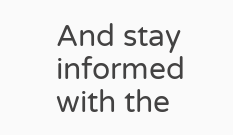And stay informed with the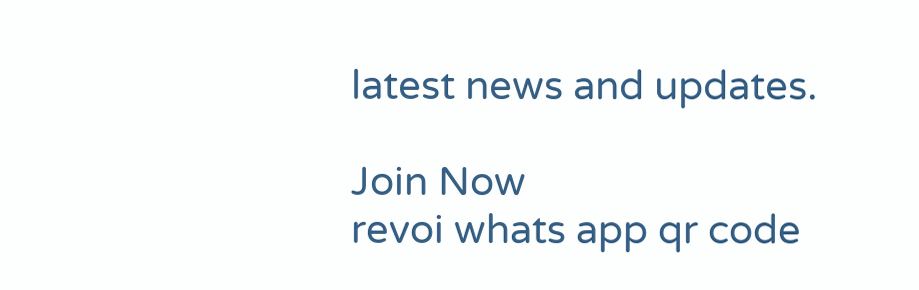latest news and updates.

Join Now
revoi whats app qr code